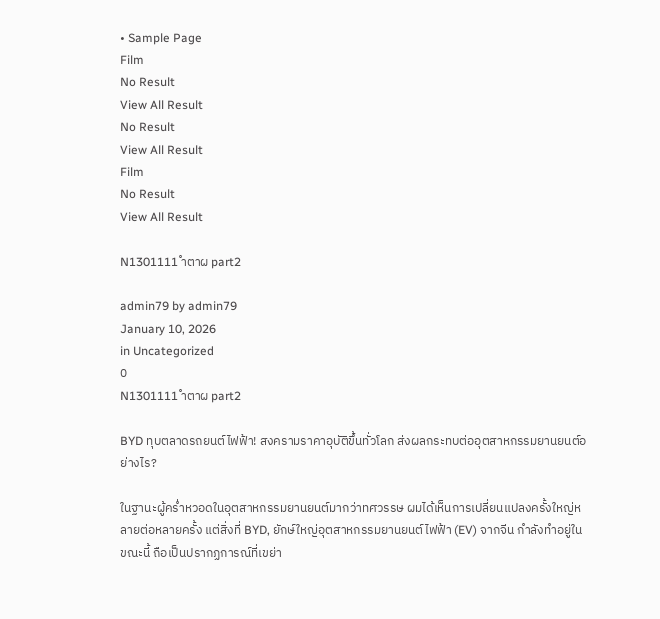• Sample Page
Film
No Result
View All Result
No Result
View All Result
Film
No Result
View All Result

N1301111 ำตาผ part2

admin79 by admin79
January 10, 2026
in Uncategorized
0
N1301111 ำตาผ part2

BYD ทุบตลาดรถยนต์ไฟฟ้า! สงครามราคาอุบัติขึ้นทั่วโลก ส่งผลกระทบต่ออุตสาหกรรมยานยนต์อย่างไร?

ในฐานะผู้คร่ำหวอดในอุตสาหกรรมยานยนต์มากว่าทศวรรษ ผมได้เห็นการเปลี่ยนแปลงครั้งใหญ่หลายต่อหลายครั้ง แต่สิ่งที่ BYD, ยักษ์ใหญ่อุตสาหกรรมยานยนต์ไฟฟ้า (EV) จากจีน กำลังทำอยู่ในขณะนี้ ถือเป็นปรากฏการณ์ที่เขย่า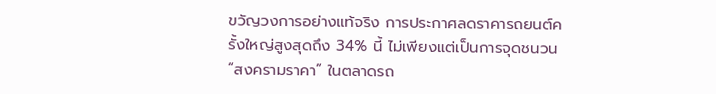ขวัญวงการอย่างแท้จริง การประกาศลดราคารถยนต์ครั้งใหญ่สูงสุดถึง 34% นี้ ไม่เพียงแต่เป็นการจุดชนวน “สงครามราคา” ในตลาดรถ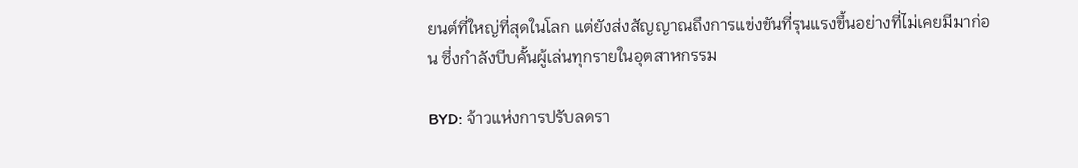ยนต์ที่ใหญ่ที่สุดในโลก แต่ยังส่งสัญญาณถึงการแข่งขันที่รุนแรงขึ้นอย่างที่ไม่เคยมีมาก่อน ซึ่งกำลังบีบคั้นผู้เล่นทุกรายในอุตสาหกรรม

BYD: จ้าวแห่งการปรับลดรา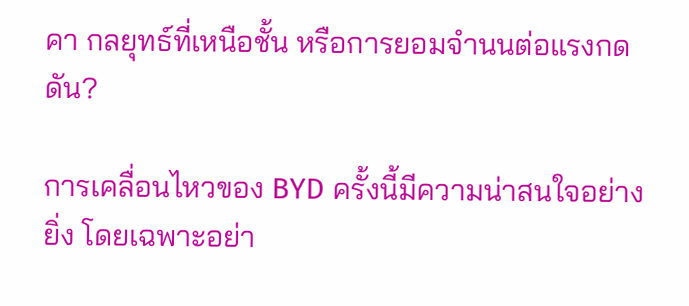คา กลยุทธ์ที่เหนือชั้น หรือการยอมจำนนต่อแรงกดดัน?

การเคลื่อนไหวของ BYD ครั้งนี้มีความน่าสนใจอย่างยิ่ง โดยเฉพาะอย่า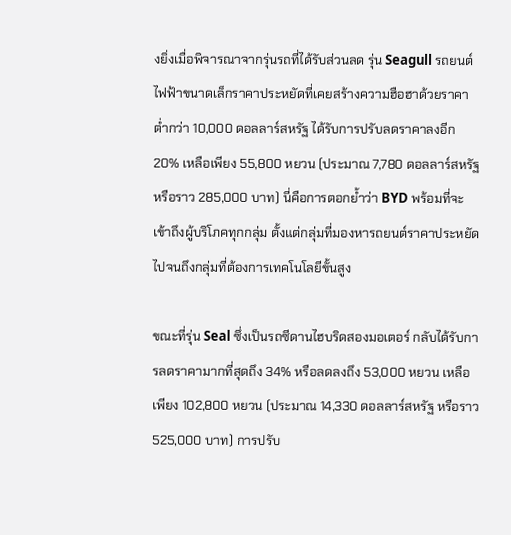งยิ่งเมื่อพิจารณาจากรุ่นรถที่ได้รับส่วนลด รุ่น Seagull รถยนต์ไฟฟ้าขนาดเล็กราคาประหยัดที่เคยสร้างความฮือฮาด้วยราคาต่ำกว่า 10,000 ดอลลาร์สหรัฐ ได้รับการปรับลดราคาลงอีก 20% เหลือเพียง 55,800 หยวน (ประมาณ 7,780 ดอลลาร์สหรัฐ หรือราว 285,000 บาท) นี่คือการตอกย้ำว่า BYD พร้อมที่จะเข้าถึงผู้บริโภคทุกกลุ่ม ตั้งแต่กลุ่มที่มองหารถยนต์ราคาประหยัดไปจนถึงกลุ่มที่ต้องการเทคโนโลยีขั้นสูง

ขณะที่รุ่น Seal ซึ่งเป็นรถซีดานไฮบริดสองมอเตอร์ กลับได้รับการลดราคามากที่สุดถึง 34% หรือลดลงถึง 53,000 หยวน เหลือเพียง 102,800 หยวน (ประมาณ 14,330 ดอลลาร์สหรัฐ หรือราว 525,000 บาท) การปรับ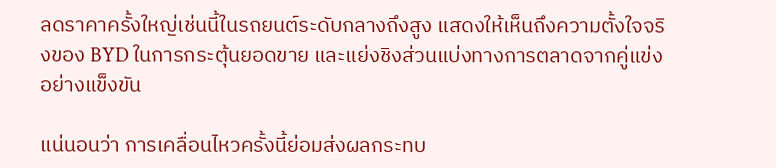ลดราคาครั้งใหญ่เช่นนี้ในรถยนต์ระดับกลางถึงสูง แสดงให้เห็นถึงความตั้งใจจริงของ BYD ในการกระตุ้นยอดขาย และแย่งชิงส่วนแบ่งทางการตลาดจากคู่แข่งอย่างแข็งขัน

แน่นอนว่า การเคลื่อนไหวครั้งนี้ย่อมส่งผลกระทบ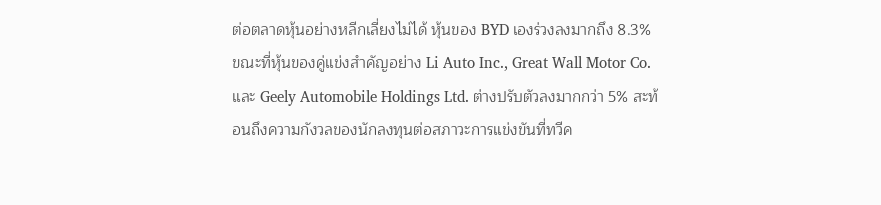ต่อตลาดหุ้นอย่างหลีกเลี่ยงไม่ได้ หุ้นของ BYD เองร่วงลงมากถึง 8.3% ขณะที่หุ้นของคู่แข่งสำคัญอย่าง Li Auto Inc., Great Wall Motor Co. และ Geely Automobile Holdings Ltd. ต่างปรับตัวลงมากกว่า 5% สะท้อนถึงความกังวลของนักลงทุนต่อสภาวะการแข่งขันที่ทวีค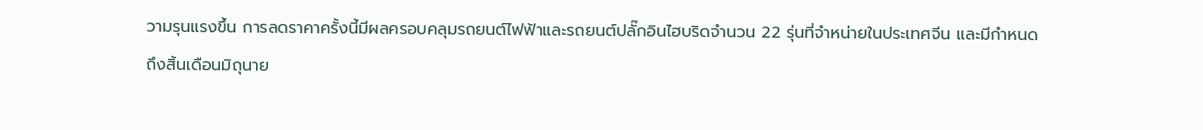วามรุนแรงขึ้น การลดราคาครั้งนี้มีผลครอบคลุมรถยนต์ไฟฟ้าและรถยนต์ปลั๊กอินไฮบริดจำนวน 22 รุ่นที่จำหน่ายในประเทศจีน และมีกำหนดถึงสิ้นเดือนมิถุนาย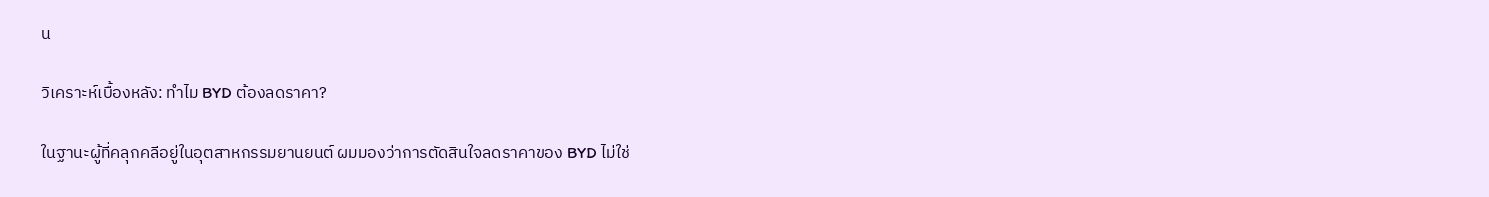น

วิเคราะห์เบื้องหลัง: ทำไม BYD ต้องลดราคา?

ในฐานะผู้ที่คลุกคลีอยู่ในอุตสาหกรรมยานยนต์ ผมมองว่าการตัดสินใจลดราคาของ BYD ไม่ใช่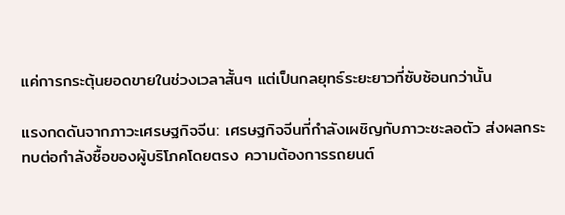แค่การกระตุ้นยอดขายในช่วงเวลาสั้นๆ แต่เป็นกลยุทธ์ระยะยาวที่ซับซ้อนกว่านั้น

แรงกดดันจากภาวะเศรษฐกิจจีน: เศรษฐกิจจีนที่กำลังเผชิญกับภาวะชะลอตัว ส่งผลกระทบต่อกำลังซื้อของผู้บริโภคโดยตรง ความต้องการรถยนต์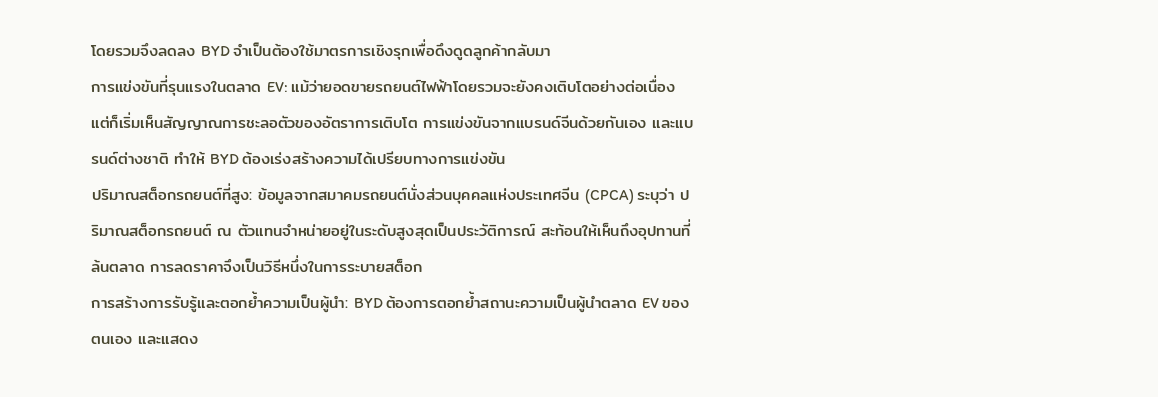โดยรวมจึงลดลง BYD จำเป็นต้องใช้มาตรการเชิงรุกเพื่อดึงดูดลูกค้ากลับมา
การแข่งขันที่รุนแรงในตลาด EV: แม้ว่ายอดขายรถยนต์ไฟฟ้าโดยรวมจะยังคงเติบโตอย่างต่อเนื่อง แต่ก็เริ่มเห็นสัญญาณการชะลอตัวของอัตราการเติบโต การแข่งขันจากแบรนด์จีนด้วยกันเอง และแบรนด์ต่างชาติ ทำให้ BYD ต้องเร่งสร้างความได้เปรียบทางการแข่งขัน
ปริมาณสต็อกรถยนต์ที่สูง: ข้อมูลจากสมาคมรถยนต์นั่งส่วนบุคคลแห่งประเทศจีน (CPCA) ระบุว่า ปริมาณสต็อกรถยนต์ ณ ตัวแทนจำหน่ายอยู่ในระดับสูงสุดเป็นประวัติการณ์ สะท้อนให้เห็นถึงอุปทานที่ล้นตลาด การลดราคาจึงเป็นวิธีหนึ่งในการระบายสต็อก
การสร้างการรับรู้และตอกย้ำความเป็นผู้นำ: BYD ต้องการตอกย้ำสถานะความเป็นผู้นำตลาด EV ของตนเอง และแสดง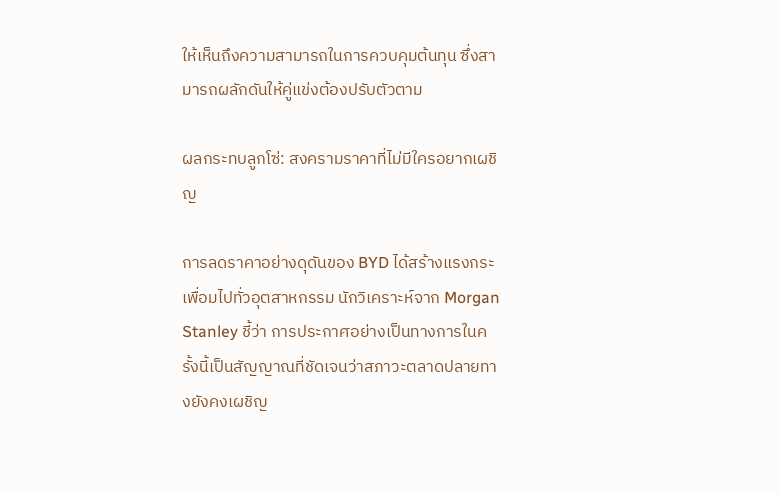ให้เห็นถึงความสามารถในการควบคุมต้นทุน ซึ่งสามารถผลักดันให้คู่แข่งต้องปรับตัวตาม

ผลกระทบลูกโซ่: สงครามราคาที่ไม่มีใครอยากเผชิญ

การลดราคาอย่างดุดันของ BYD ได้สร้างแรงกระเพื่อมไปทั่วอุตสาหกรรม นักวิเคราะห์จาก Morgan Stanley ชี้ว่า การประกาศอย่างเป็นทางการในครั้งนี้เป็นสัญญาณที่ชัดเจนว่าสภาวะตลาดปลายทางยังคงเผชิญ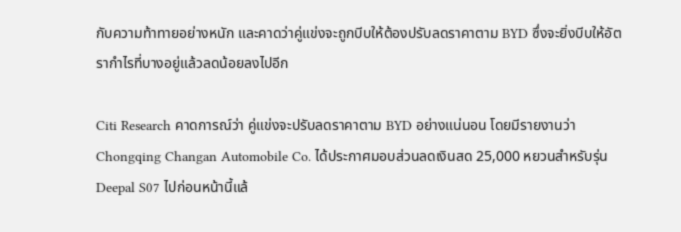กับความท้าทายอย่างหนัก และคาดว่าคู่แข่งจะถูกบีบให้ต้องปรับลดราคาตาม BYD ซึ่งจะยิ่งบีบให้อัตรากำไรที่บางอยู่แล้วลดน้อยลงไปอีก

Citi Research คาดการณ์ว่า คู่แข่งจะปรับลดราคาตาม BYD อย่างแน่นอน โดยมีรายงานว่า Chongqing Changan Automobile Co. ได้ประกาศมอบส่วนลดเงินสด 25,000 หยวนสำหรับรุ่น Deepal S07 ไปก่อนหน้านี้แล้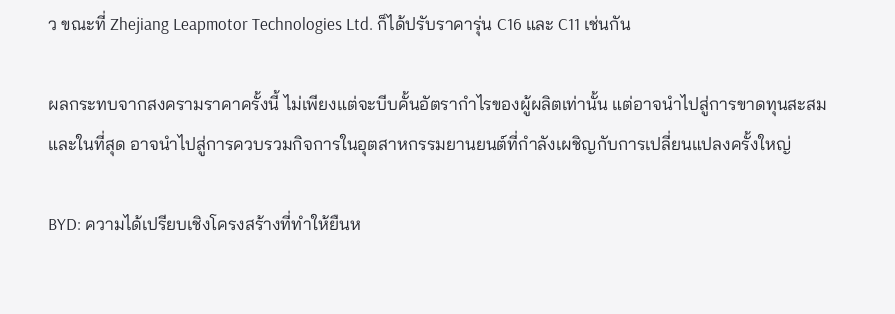ว ขณะที่ Zhejiang Leapmotor Technologies Ltd. ก็ได้ปรับราคารุ่น C16 และ C11 เช่นกัน

ผลกระทบจากสงครามราคาครั้งนี้ ไม่เพียงแต่จะบีบคั้นอัตรากำไรของผู้ผลิตเท่านั้น แต่อาจนำไปสู่การขาดทุนสะสม และในที่สุด อาจนำไปสู่การควบรวมกิจการในอุตสาหกรรมยานยนต์ที่กำลังเผชิญกับการเปลี่ยนแปลงครั้งใหญ่

BYD: ความได้เปรียบเชิงโครงสร้างที่ทำให้ยืนห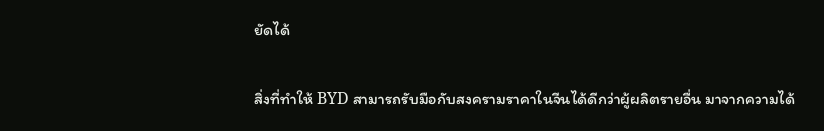ยัดได้

สิ่งที่ทำให้ BYD สามารถรับมือกับสงครามราคาในจีนได้ดีกว่าผู้ผลิตรายอื่น มาจากความได้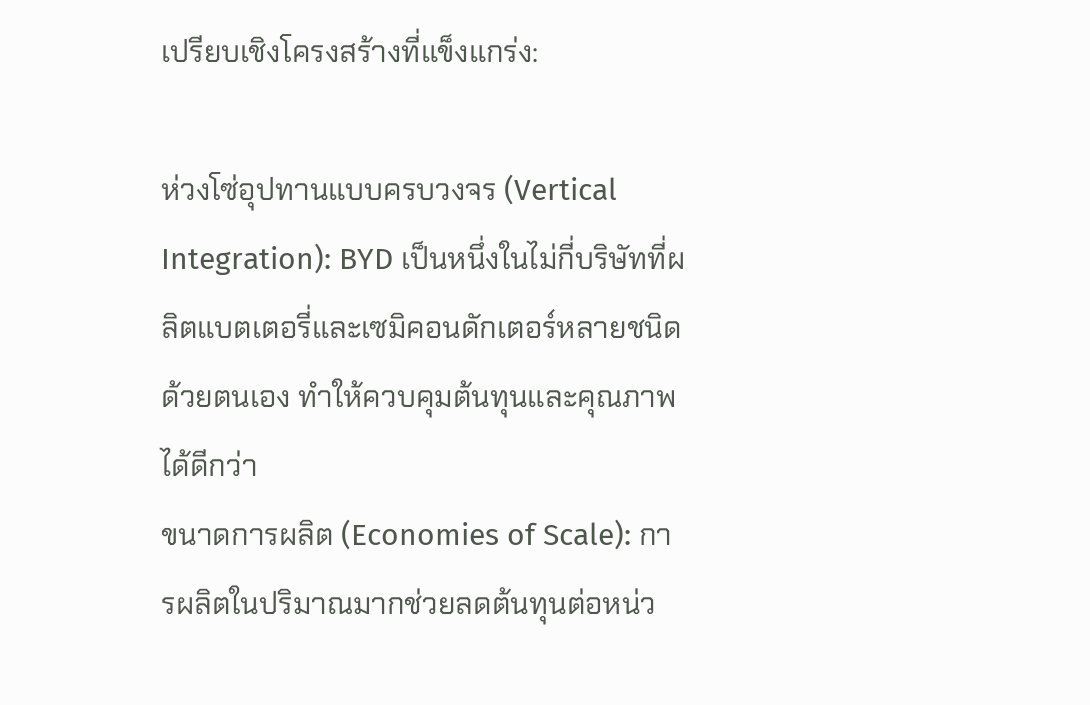เปรียบเชิงโครงสร้างที่แข็งแกร่ง:

ห่วงโซ่อุปทานแบบครบวงจร (Vertical Integration): BYD เป็นหนึ่งในไม่กี่บริษัทที่ผลิตแบตเตอรี่และเซมิคอนดักเตอร์หลายชนิดด้วยตนเอง ทำให้ควบคุมต้นทุนและคุณภาพได้ดีกว่า
ขนาดการผลิต (Economies of Scale): การผลิตในปริมาณมากช่วยลดต้นทุนต่อหน่ว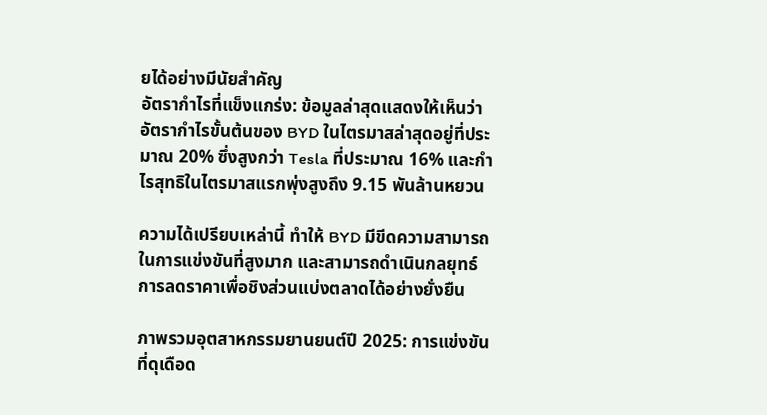ยได้อย่างมีนัยสำคัญ
อัตรากำไรที่แข็งแกร่ง: ข้อมูลล่าสุดแสดงให้เห็นว่า อัตรากำไรขั้นต้นของ BYD ในไตรมาสล่าสุดอยู่ที่ประมาณ 20% ซึ่งสูงกว่า Tesla ที่ประมาณ 16% และกำไรสุทธิในไตรมาสแรกพุ่งสูงถึง 9.15 พันล้านหยวน

ความได้เปรียบเหล่านี้ ทำให้ BYD มีขีดความสามารถในการแข่งขันที่สูงมาก และสามารถดำเนินกลยุทธ์การลดราคาเพื่อชิงส่วนแบ่งตลาดได้อย่างยั่งยืน

ภาพรวมอุตสาหกรรมยานยนต์ปี 2025: การแข่งขันที่ดุเดือด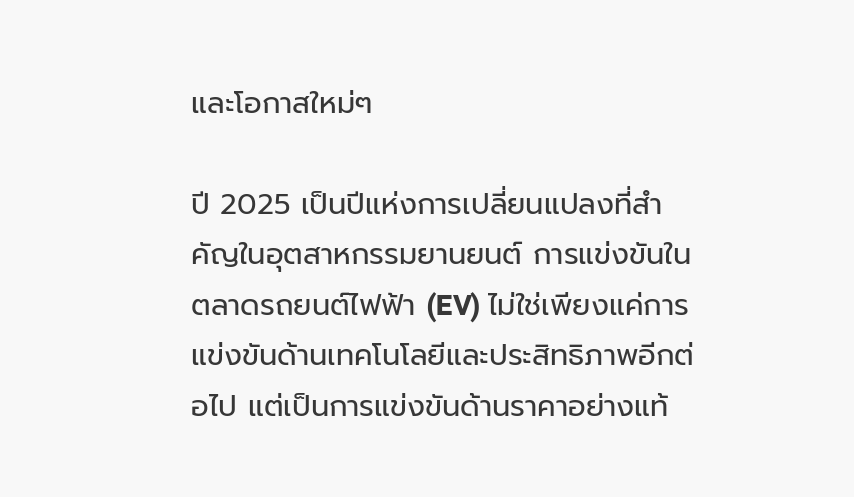และโอกาสใหม่ๆ

ปี 2025 เป็นปีแห่งการเปลี่ยนแปลงที่สำคัญในอุตสาหกรรมยานยนต์ การแข่งขันในตลาดรถยนต์ไฟฟ้า (EV) ไม่ใช่เพียงแค่การแข่งขันด้านเทคโนโลยีและประสิทธิภาพอีกต่อไป แต่เป็นการแข่งขันด้านราคาอย่างแท้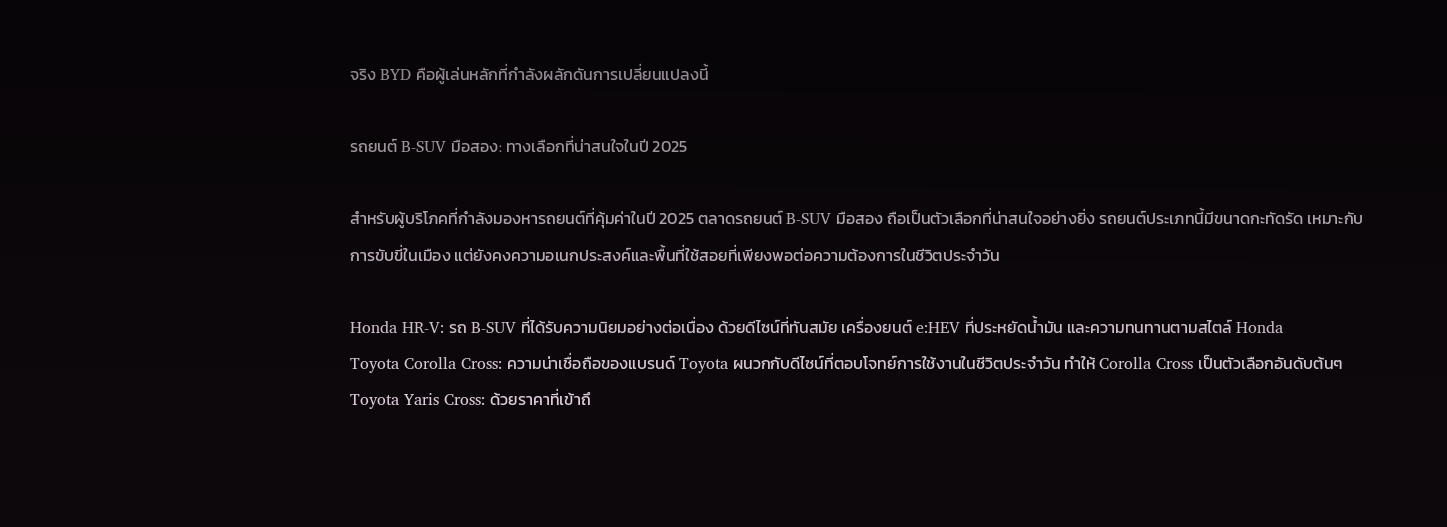จริง BYD คือผู้เล่นหลักที่กำลังผลักดันการเปลี่ยนแปลงนี้

รถยนต์ B-SUV มือสอง: ทางเลือกที่น่าสนใจในปี 2025

สำหรับผู้บริโภคที่กำลังมองหารถยนต์ที่คุ้มค่าในปี 2025 ตลาดรถยนต์ B-SUV มือสอง ถือเป็นตัวเลือกที่น่าสนใจอย่างยิ่ง รถยนต์ประเภทนี้มีขนาดกะทัดรัด เหมาะกับการขับขี่ในเมือง แต่ยังคงความอเนกประสงค์และพื้นที่ใช้สอยที่เพียงพอต่อความต้องการในชีวิตประจำวัน

Honda HR-V: รถ B-SUV ที่ได้รับความนิยมอย่างต่อเนื่อง ด้วยดีไซน์ที่ทันสมัย เครื่องยนต์ e:HEV ที่ประหยัดน้ำมัน และความทนทานตามสไตล์ Honda
Toyota Corolla Cross: ความน่าเชื่อถือของแบรนด์ Toyota ผนวกกับดีไซน์ที่ตอบโจทย์การใช้งานในชีวิตประจำวัน ทำให้ Corolla Cross เป็นตัวเลือกอันดับต้นๆ
Toyota Yaris Cross: ด้วยราคาที่เข้าถึ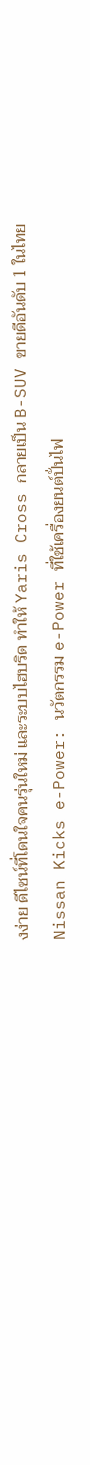งง่าย ดีไซน์ที่โดนใจคนรุ่นใหม่ และระบบไฮบริด ทำให้ Yaris Cross กลายเป็น B-SUV ขายดีอันดับ 1 ในไทย
Nissan Kicks e-Power: นวัตกรรม e-Power ที่ใช้เครื่องยนต์ปั่นไฟ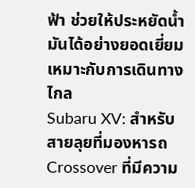ฟ้า ช่วยให้ประหยัดน้ำมันได้อย่างยอดเยี่ยม เหมาะกับการเดินทางไกล
Subaru XV: สำหรับสายลุยที่มองหารถ Crossover ที่มีความ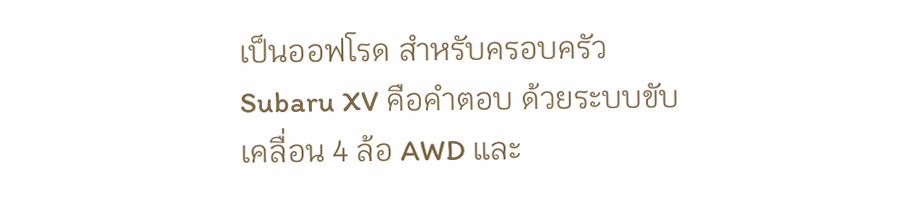เป็นออฟโรด สำหรับครอบครัว Subaru XV คือคำตอบ ด้วยระบบขับเคลื่อน 4 ล้อ AWD และ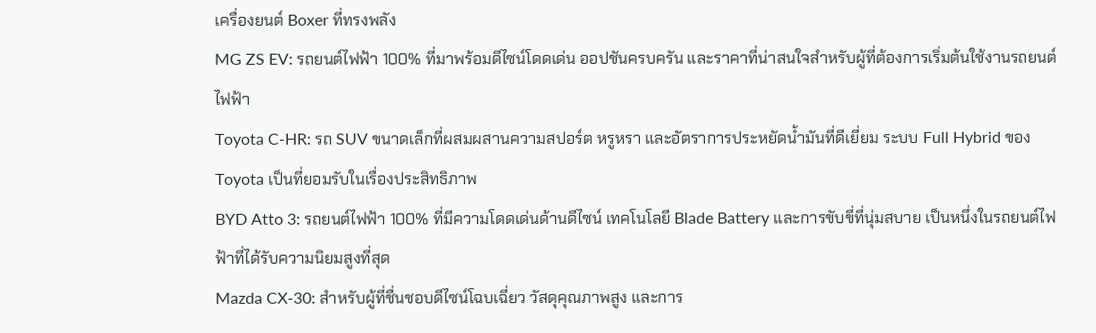เครื่องยนต์ Boxer ที่ทรงพลัง
MG ZS EV: รถยนต์ไฟฟ้า 100% ที่มาพร้อมดีไซน์โดดเด่น ออปชันครบครัน และราคาที่น่าสนใจสำหรับผู้ที่ต้องการเริ่มต้นใช้งานรถยนต์ไฟฟ้า
Toyota C-HR: รถ SUV ขนาดเล็กที่ผสมผสานความสปอร์ต หรูหรา และอัตราการประหยัดน้ำมันที่ดีเยี่ยม ระบบ Full Hybrid ของ Toyota เป็นที่ยอมรับในเรื่องประสิทธิภาพ
BYD Atto 3: รถยนต์ไฟฟ้า 100% ที่มีความโดดเด่นด้านดีไซน์ เทคโนโลยี Blade Battery และการขับขี่ที่นุ่มสบาย เป็นหนึ่งในรถยนต์ไฟฟ้าที่ได้รับความนิยมสูงที่สุด
Mazda CX-30: สำหรับผู้ที่ชื่นชอบดีไซน์โฉบเฉี่ยว วัสดุคุณภาพสูง และการ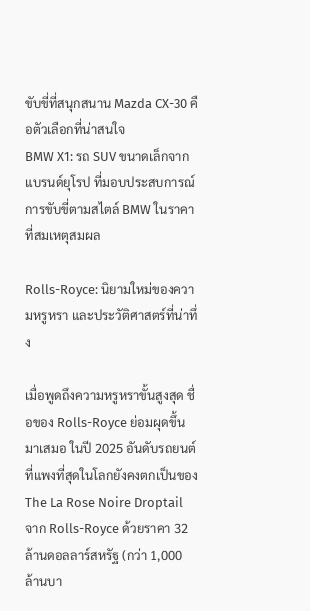ขับขี่ที่สนุกสนาน Mazda CX-30 คือตัวเลือกที่น่าสนใจ
BMW X1: รถ SUV ขนาดเล็กจากแบรนด์ยุโรป ที่มอบประสบการณ์การขับขี่ตามสไตล์ BMW ในราคาที่สมเหตุสมผล

Rolls-Royce: นิยามใหม่ของความหรูหรา และประวัติศาสตร์ที่น่าทึ่ง

เมื่อพูดถึงความหรูหราขั้นสูงสุด ชื่อของ Rolls-Royce ย่อมผุดขึ้นมาเสมอ ในปี 2025 อันดับรถยนต์ที่แพงที่สุดในโลกยังคงตกเป็นของ The La Rose Noire Droptail จาก Rolls-Royce ด้วยราคา 32 ล้านดอลลาร์สหรัฐ (กว่า 1,000 ล้านบา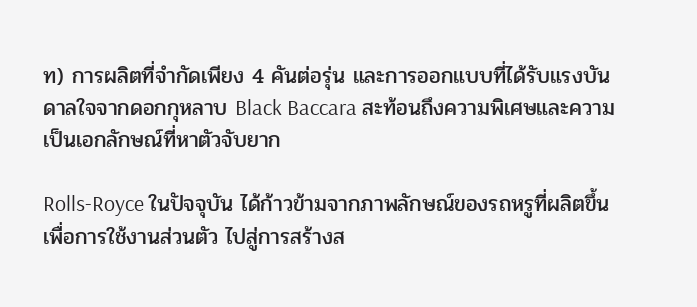ท) การผลิตที่จำกัดเพียง 4 คันต่อรุ่น และการออกแบบที่ได้รับแรงบันดาลใจจากดอกกุหลาบ Black Baccara สะท้อนถึงความพิเศษและความเป็นเอกลักษณ์ที่หาตัวจับยาก

Rolls-Royce ในปัจจุบัน ได้ก้าวข้ามจากภาพลักษณ์ของรถหรูที่ผลิตขึ้นเพื่อการใช้งานส่วนตัว ไปสู่การสร้างส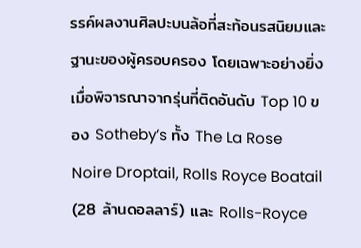รรค์ผลงานศิลปะบนล้อที่สะท้อนรสนิยมและฐานะของผู้ครอบครอง โดยเฉพาะอย่างยิ่งเมื่อพิจารณาจากรุ่นที่ติดอันดับ Top 10 ของ Sotheby’s ทั้ง The La Rose Noire Droptail, Rolls Royce Boatail (28 ล้านดอลลาร์) และ Rolls-Royce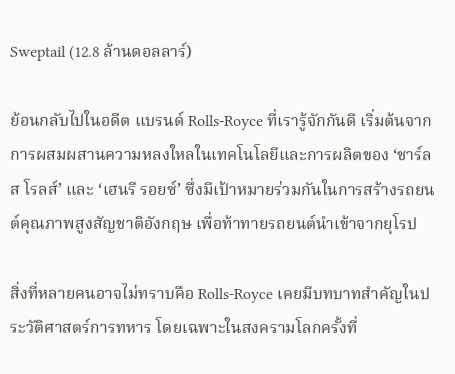Sweptail (12.8 ล้านดอลลาร์)

ย้อนกลับไปในอดีต แบรนด์ Rolls-Royce ที่เรารู้จักกันดี เริ่มต้นจากการผสมผสานความหลงใหลในเทคโนโลยีและการผลิตของ ‘ชาร์ลส โรลส์’ และ ‘เฮนรี รอยซ์’ ซึ่งมีเป้าหมายร่วมกันในการสร้างรถยนต์คุณภาพสูงสัญชาติอังกฤษ เพื่อท้าทายรถยนต์นำเข้าจากยุโรป

สิ่งที่หลายคนอาจไม่ทราบคือ Rolls-Royce เคยมีบทบาทสำคัญในประวัติศาสตร์การทหาร โดยเฉพาะในสงครามโลกครั้งที่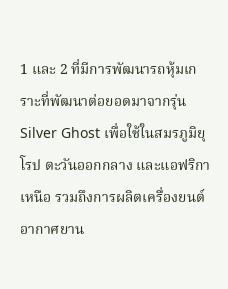1 และ 2 ที่มีการพัฒนารถหุ้มเกราะที่พัฒนาต่อยอดมาจากรุ่น Silver Ghost เพื่อใช้ในสมรภูมิยุโรป ตะวันออกกลาง และแอฟริกาเหนือ รวมถึงการผลิตเครื่องยนต์อากาศยาน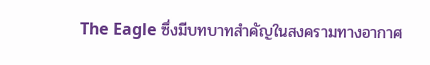The Eagle ซึ่งมีบทบาทสำคัญในสงครามทางอากาศ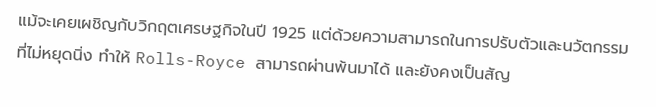แม้จะเคยเผชิญกับวิกฤตเศรษฐกิจในปี 1925 แต่ด้วยความสามารถในการปรับตัวและนวัตกรรมที่ไม่หยุดนิ่ง ทำให้ Rolls-Royce สามารถผ่านพ้นมาได้ และยังคงเป็นสัญ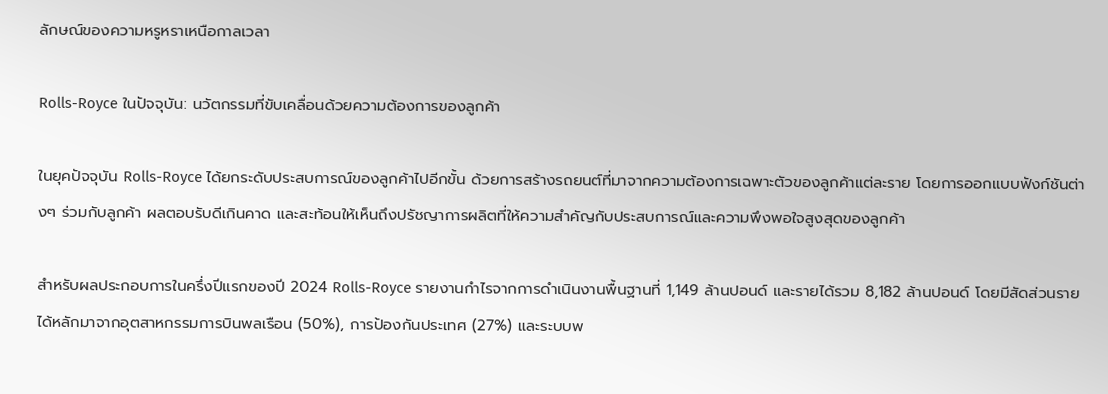ลักษณ์ของความหรูหราเหนือกาลเวลา

Rolls-Royce ในปัจจุบัน: นวัตกรรมที่ขับเคลื่อนด้วยความต้องการของลูกค้า

ในยุคปัจจุบัน Rolls-Royce ได้ยกระดับประสบการณ์ของลูกค้าไปอีกขั้น ด้วยการสร้างรถยนต์ที่มาจากความต้องการเฉพาะตัวของลูกค้าแต่ละราย โดยการออกแบบฟังก์ชันต่างๆ ร่วมกับลูกค้า ผลตอบรับดีเกินคาด และสะท้อนให้เห็นถึงปรัชญาการผลิตที่ให้ความสำคัญกับประสบการณ์และความพึงพอใจสูงสุดของลูกค้า

สำหรับผลประกอบการในครึ่งปีแรกของปี 2024 Rolls-Royce รายงานกำไรจากการดำเนินงานพื้นฐานที่ 1,149 ล้านปอนด์ และรายได้รวม 8,182 ล้านปอนด์ โดยมีสัดส่วนรายได้หลักมาจากอุตสาหกรรมการบินพลเรือน (50%), การป้องกันประเทศ (27%) และระบบพ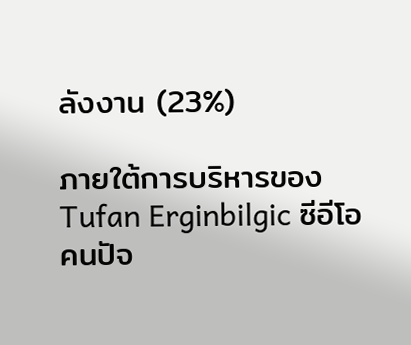ลังงาน (23%)

ภายใต้การบริหารของ Tufan Erginbilgic ซีอีโอคนปัจ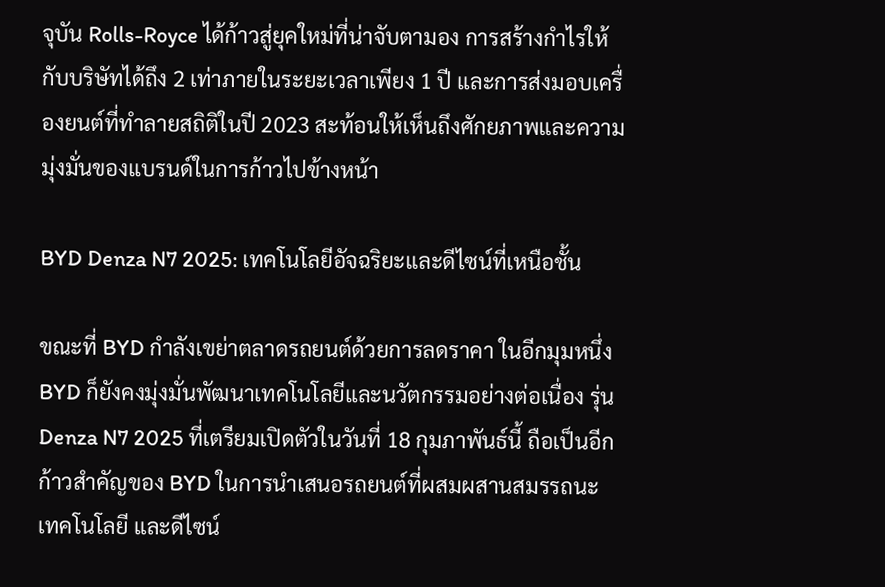จุบัน Rolls-Royce ได้ก้าวสู่ยุคใหม่ที่น่าจับตามอง การสร้างกำไรให้กับบริษัทได้ถึง 2 เท่าภายในระยะเวลาเพียง 1 ปี และการส่งมอบเครื่องยนต์ที่ทำลายสถิติในปี 2023 สะท้อนให้เห็นถึงศักยภาพและความมุ่งมั่นของแบรนด์ในการก้าวไปข้างหน้า

BYD Denza N7 2025: เทคโนโลยีอัจฉริยะและดีไซน์ที่เหนือชั้น

ขณะที่ BYD กำลังเขย่าตลาดรถยนต์ด้วยการลดราคา ในอีกมุมหนึ่ง BYD ก็ยังคงมุ่งมั่นพัฒนาเทคโนโลยีและนวัตกรรมอย่างต่อเนื่อง รุ่น Denza N7 2025 ที่เตรียมเปิดตัวในวันที่ 18 กุมภาพันธ์นี้ ถือเป็นอีกก้าวสำคัญของ BYD ในการนำเสนอรถยนต์ที่ผสมผสานสมรรถนะ เทคโนโลยี และดีไซน์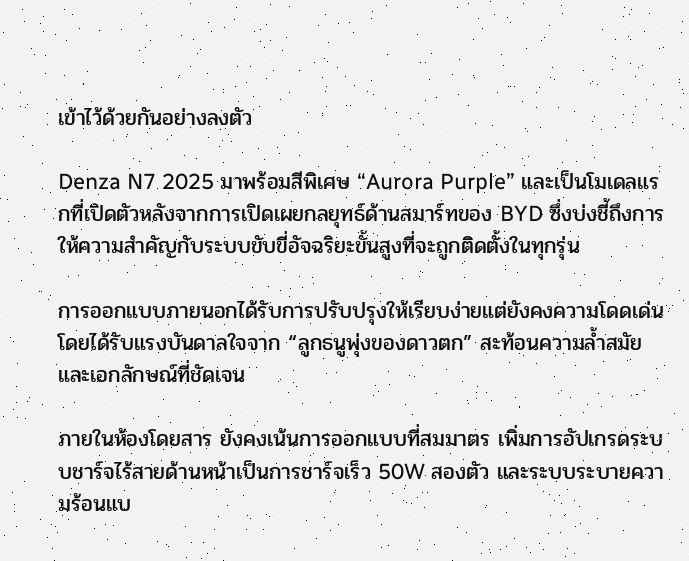เข้าไว้ด้วยกันอย่างลงตัว

Denza N7 2025 มาพร้อมสีพิเศษ “Aurora Purple” และเป็นโมเดลแรกที่เปิดตัวหลังจากการเปิดเผยกลยุทธ์ด้านสมาร์ทของ BYD ซึ่งบ่งชี้ถึงการให้ความสำคัญกับระบบขับขี่อัจฉริยะขั้นสูงที่จะถูกติดตั้งในทุกรุ่น

การออกแบบภายนอกได้รับการปรับปรุงให้เรียบง่ายแต่ยังคงความโดดเด่น โดยได้รับแรงบันดาลใจจาก “ลูกธนูพุ่งของดาวตก” สะท้อนความล้ำสมัยและเอกลักษณ์ที่ชัดเจน

ภายในห้องโดยสาร ยังคงเน้นการออกแบบที่สมมาตร เพิ่มการอัปเกรดระบบชาร์จไร้สายด้านหน้าเป็นการชาร์จเร็ว 50W สองตัว และระบบระบายความร้อนแบ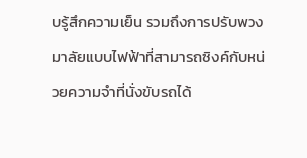บรู้สึกความเย็น รวมถึงการปรับพวงมาลัยแบบไฟฟ้าที่สามารถซิงค์กับหน่วยความจำที่นั่งขับรถได้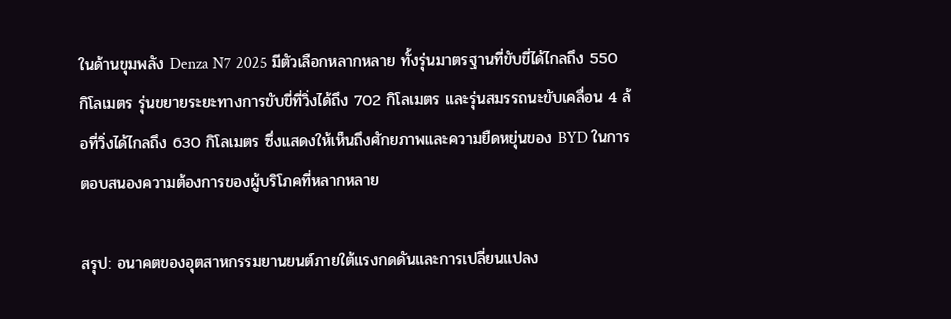ในด้านขุมพลัง Denza N7 2025 มีตัวเลือกหลากหลาย ทั้งรุ่นมาตรฐานที่ขับขี่ได้ไกลถึง 550 กิโลเมตร รุ่นขยายระยะทางการขับขี่ที่วิ่งได้ถึง 702 กิโลเมตร และรุ่นสมรรถนะขับเคลื่อน 4 ล้อที่วิ่งได้ไกลถึง 630 กิโลเมตร ซึ่งแสดงให้เห็นถึงศักยภาพและความยืดหยุ่นของ BYD ในการตอบสนองความต้องการของผู้บริโภคที่หลากหลาย

สรุป: อนาคตของอุตสาหกรรมยานยนต์ภายใต้แรงกดดันและการเปลี่ยนแปลง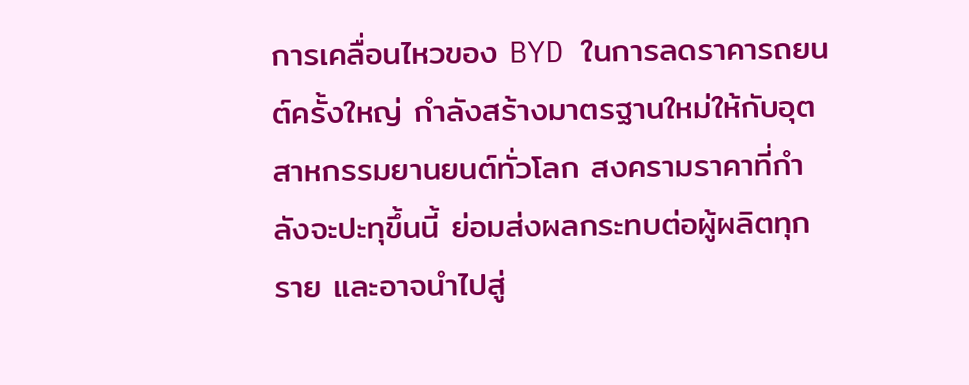การเคลื่อนไหวของ BYD ในการลดราคารถยนต์ครั้งใหญ่ กำลังสร้างมาตรฐานใหม่ให้กับอุตสาหกรรมยานยนต์ทั่วโลก สงครามราคาที่กำลังจะปะทุขึ้นนี้ ย่อมส่งผลกระทบต่อผู้ผลิตทุกราย และอาจนำไปสู่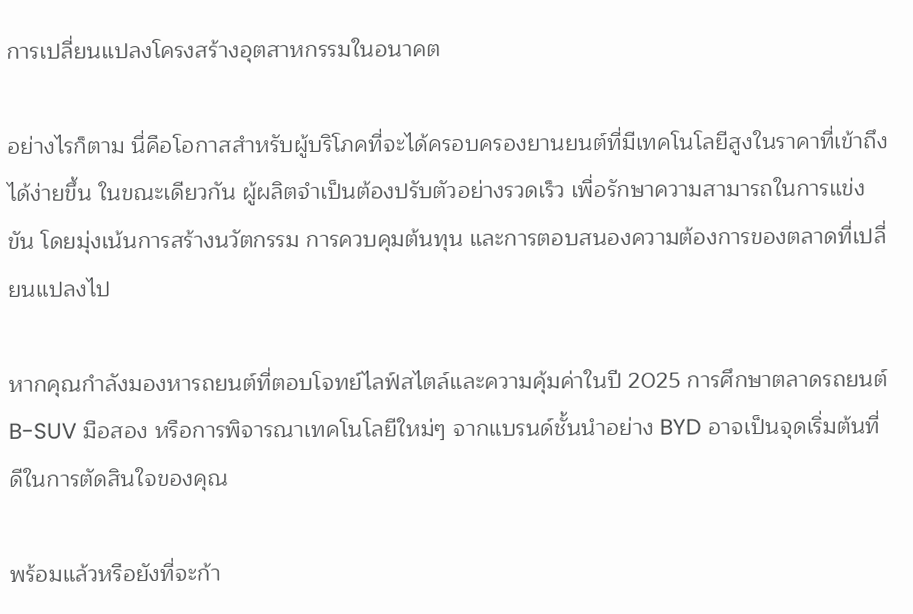การเปลี่ยนแปลงโครงสร้างอุตสาหกรรมในอนาคต

อย่างไรก็ตาม นี่คือโอกาสสำหรับผู้บริโภคที่จะได้ครอบครองยานยนต์ที่มีเทคโนโลยีสูงในราคาที่เข้าถึงได้ง่ายขึ้น ในขณะเดียวกัน ผู้ผลิตจำเป็นต้องปรับตัวอย่างรวดเร็ว เพื่อรักษาความสามารถในการแข่งขัน โดยมุ่งเน้นการสร้างนวัตกรรม การควบคุมต้นทุน และการตอบสนองความต้องการของตลาดที่เปลี่ยนแปลงไป

หากคุณกำลังมองหารถยนต์ที่ตอบโจทย์ไลฟ์สไตล์และความคุ้มค่าในปี 2025 การศึกษาตลาดรถยนต์ B-SUV มือสอง หรือการพิจารณาเทคโนโลยีใหม่ๆ จากแบรนด์ชั้นนำอย่าง BYD อาจเป็นจุดเริ่มต้นที่ดีในการตัดสินใจของคุณ

พร้อมแล้วหรือยังที่จะก้า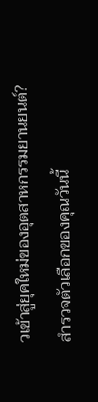วเข้าสู่ยุคใหม่ของอุตสาหกรรมยานยนต์? สำรวจตัวเลือกของคุณวันนี้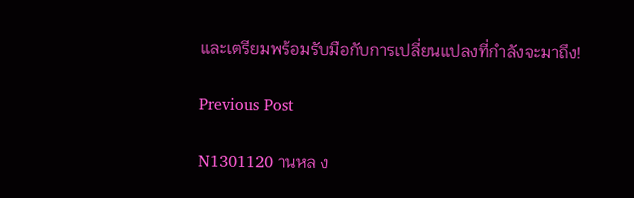และเตรียมพร้อมรับมือกับการเปลี่ยนแปลงที่กำลังจะมาถึง!

Previous Post

N1301120 านหล ง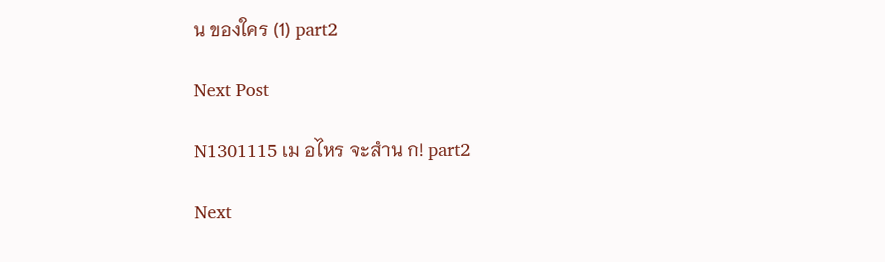น ของใคร (1) part2

Next Post

N1301115 เม อไหร จะสำน ก! part2

Next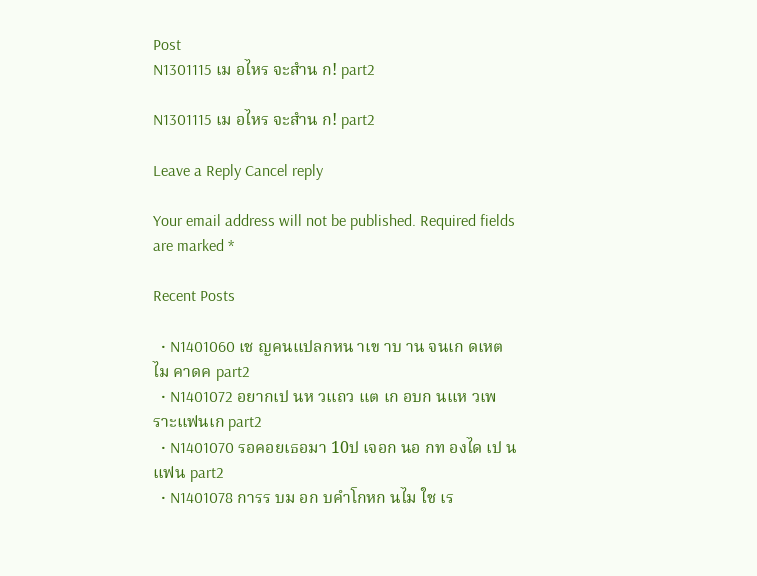Post
N1301115 เม อไหร จะสำน ก! part2

N1301115 เม อไหร จะสำน ก! part2

Leave a Reply Cancel reply

Your email address will not be published. Required fields are marked *

Recent Posts

  • N1401060 เช ญคนแปลกหน าเข าบ าน จนเก ดเหต ไม คาดค part2
  • N1401072 อยากเป นห วแถว แต เก อบก นแห วเพราะแฟนเก part2
  • N1401070 รอคอยเธอมา 10ป เจอก นอ กท องได เป นแฟน part2
  • N1401078 การร บม อก บคำโกหก นไม ใช เร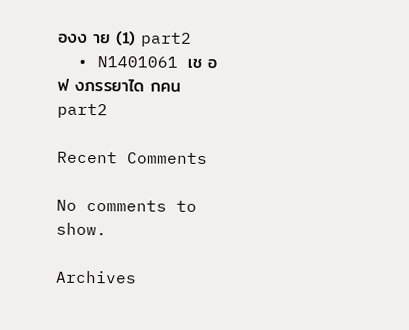องง าย (1) part2
  • N1401061 เช อฟ งภรรยาได กคน part2

Recent Comments

No comments to show.

Archives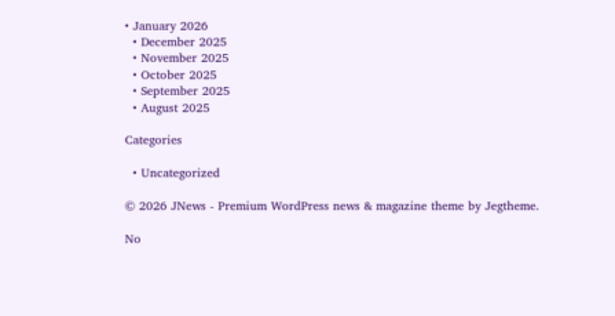• January 2026
  • December 2025
  • November 2025
  • October 2025
  • September 2025
  • August 2025

Categories

  • Uncategorized

© 2026 JNews - Premium WordPress news & magazine theme by Jegtheme.

No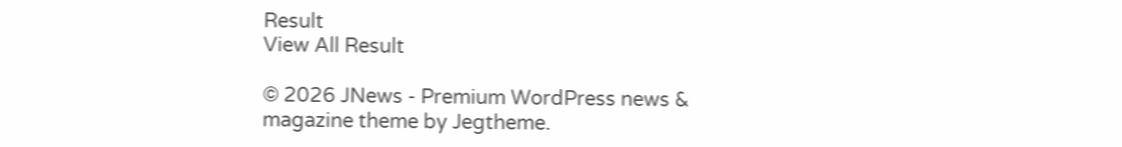Result
View All Result

© 2026 JNews - Premium WordPress news & magazine theme by Jegtheme.